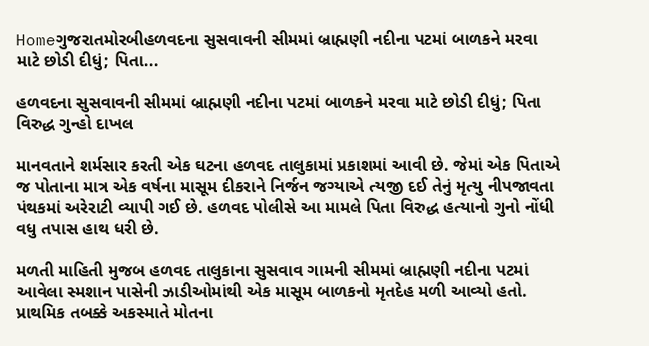Homeગુજરાતમોરબીહળવદના સુસવાવની સીમમાં બ્રાહ્મણી નદીના પટમાં બાળકને મરવા માટે છોડી દીધું; પિતા...

હળવદના સુસવાવની સીમમાં બ્રાહ્મણી નદીના પટમાં બાળકને મરવા માટે છોડી દીધું; પિતા વિરુદ્ધ ગુન્હો દાખલ

માનવતાને શર્મસાર કરતી એક ઘટના હળવદ તાલુકામાં પ્રકાશમાં આવી છે. જેમાં એક પિતાએ જ પોતાના માત્ર એક વર્ષના માસૂમ દીકરાને નિર્જન જગ્યાએ ત્યજી દઈ તેનું મૃત્યુ નીપજાવતા પંથકમાં અરેરાટી વ્યાપી ગઈ છે. હળવદ પોલીસે આ મામલે પિતા વિરુદ્ધ હત્યાનો ગુનો નોંધી વધુ તપાસ હાથ ધરી છે.

મળતી માહિતી મુજબ હળવદ તાલુકાના સુસવાવ ગામની સીમમાં બ્રાહ્મણી નદીના પટમાં આવેલા સ્મશાન પાસેની ઝાડીઓમાંથી એક માસૂમ બાળકનો મૃતદેહ મળી આવ્યો હતો. પ્રાથમિક તબક્કે અકસ્માતે મોતના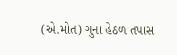(એ.મોત) ગુના હેઠળ તપાસ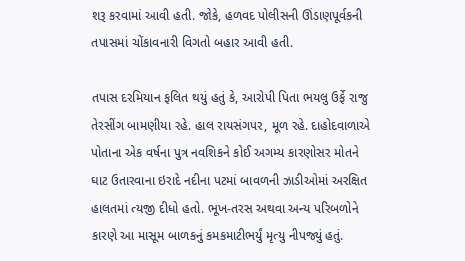શરૂ કરવામાં આવી હતી. જોકે, હળવદ પોલીસની ઊંડાણપૂર્વકની તપાસમાં ચોંકાવનારી વિગતો બહાર આવી હતી.

તપાસ દરમિયાન ફલિત થયું હતું કે, આરોપી પિતા ભયલુ ઉર્ફે રાજુ તેરસીંગ બામણીયા રહે. હાલ રાયસંગપર, મૂળ રહે. દાહોદવાળાએ પોતાના એક વર્ષના પુત્ર નવશિકને કોઈ અગમ્ય કારણોસર મોતને ઘાટ ઉતારવાના ઇરાદે નદીના પટમાં બાવળની ઝાડીઓમાં અરક્ષિત હાલતમાં ત્યજી દીધો હતો. ભૂખ-તરસ અથવા અન્ય પરિબળોને કારણે આ માસૂમ બાળકનું કમકમાટીભર્યું મૃત્યુ નીપજ્યું હતું.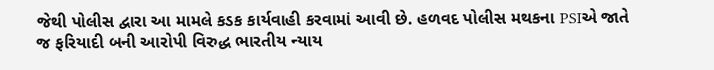જેથી પોલીસ દ્વારા આ મામલે કડક કાર્યવાહી કરવામાં આવી છે. હળવદ પોલીસ મથકના PSIએ જાતે જ ફરિયાદી બની આરોપી વિરુદ્ધ ભારતીય ન્યાય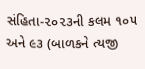સંહિતા-૨૦૨૩ની કલમ ૧૦૫ અને ૯૩ (બાળકને ત્યજી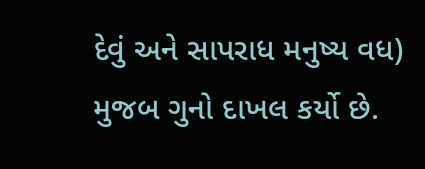દેવું અને સાપરાધ મનુષ્ય વધ) મુજબ ગુનો દાખલ કર્યો છે.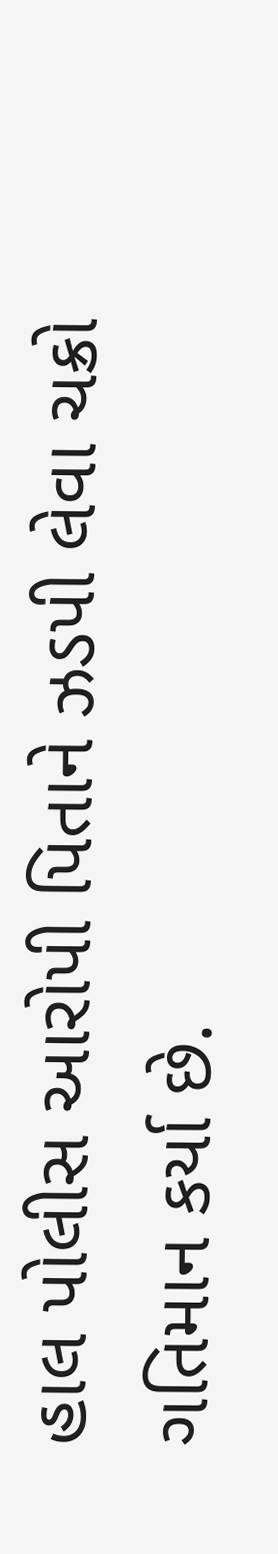હાલ પોલીસ આરોપી પિતાને ઝડપી લેવા ચક્રો ગતિમાન કર્યા છે.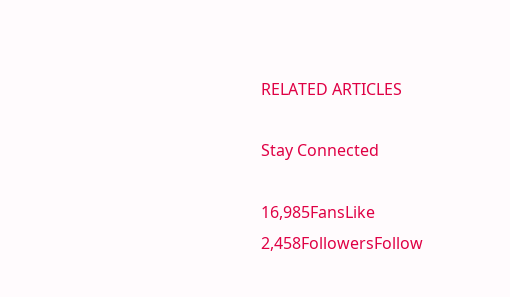RELATED ARTICLES

Stay Connected

16,985FansLike
2,458FollowersFollow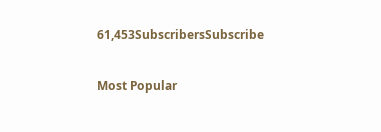61,453SubscribersSubscribe

Most Popular